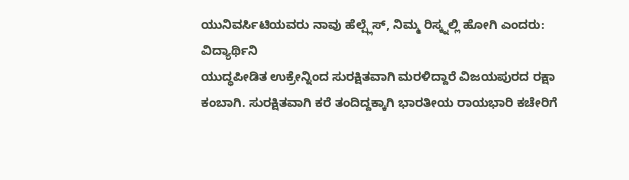ಯುನಿವರ್ಸಿಟಿಯವರು ನಾವು ಹೆಲ್ಪ್ಲೆಸ್, ನಿಮ್ಮ ರಿಸ್ಕ್ನಲ್ಲಿ ಹೋಗಿ ಎಂದರು: ವಿದ್ಯಾರ್ಥಿನಿ
ಯುದ್ಧಪೀಡಿತ ಉಕ್ರೇನ್ನಿಂದ ಸುರಕ್ಷಿತವಾಗಿ ಮರಳಿದ್ದಾರೆ ವಿಜಯಪುರದ ರಕ್ಷಾ ಕಂಬಾಗಿ. ಸುರಕ್ಷಿತವಾಗಿ ಕರೆ ತಂದಿದ್ದಕ್ಕಾಗಿ ಭಾರತೀಯ ರಾಯಭಾರಿ ಕಚೇರಿಗೆ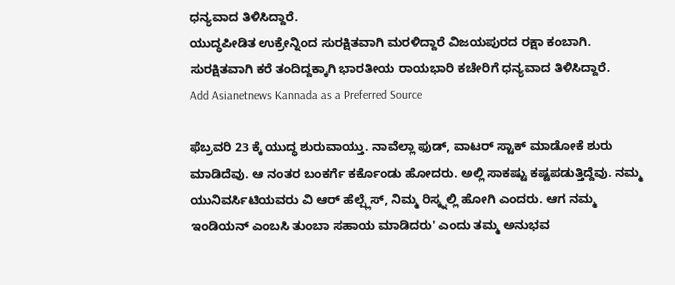ಧನ್ಯವಾದ ತಿಳಿಸಿದ್ದಾರೆ.
ಯುದ್ಧಪೀಡಿತ ಉಕ್ರೇನ್ನಿಂದ ಸುರಕ್ಷಿತವಾಗಿ ಮರಳಿದ್ದಾರೆ ವಿಜಯಪುರದ ರಕ್ಷಾ ಕಂಬಾಗಿ. ಸುರಕ್ಷಿತವಾಗಿ ಕರೆ ತಂದಿದ್ದಕ್ಕಾಗಿ ಭಾರತೀಯ ರಾಯಭಾರಿ ಕಚೇರಿಗೆ ಧನ್ಯವಾದ ತಿಳಿಸಿದ್ದಾರೆ.
Add Asianetnews Kannada as a Preferred Source

ಫೆಬ್ರವರಿ 23 ಕ್ಕೆ ಯುದ್ಧ ಶುರುವಾಯ್ತು. ನಾವೆಲ್ಲಾ ಫುಡ್, ವಾಟರ್ ಸ್ಟಾಕ್ ಮಾಡೋಕೆ ಶುರು ಮಾಡಿದೆವು. ಆ ನಂತರ ಬಂಕರ್ಗೆ ಕರ್ಕೊಂಡು ಹೋದರು. ಅಲ್ಲಿ ಸಾಕಷ್ಟು ಕಷ್ಟಪಡುತ್ತಿದ್ದೆವು. ನಮ್ಮ ಯುನಿವರ್ಸಿಟಿಯವರು ವಿ ಆರ್ ಹೆಲ್ಪ್ಲೆಸ್, ನಿಮ್ಮ ರಿಸ್ಕ್ನಲ್ಲಿ ಹೋಗಿ ಎಂದರು. ಆಗ ನಮ್ಮ ಇಂಡಿಯನ್ ಎಂಬಸಿ ತುಂಬಾ ಸಹಾಯ ಮಾಡಿದರು' ಎಂದು ತಮ್ಮ ಅನುಭವ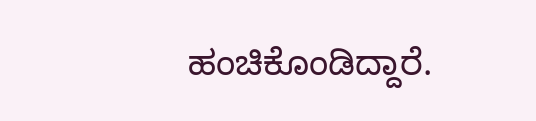ಹಂಚಿಕೊಂಡಿದ್ದಾರೆ.